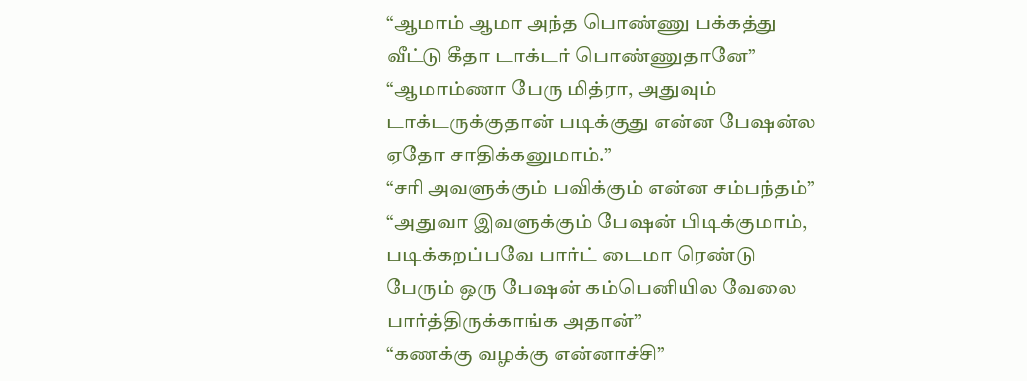“ஆமாம் ஆமா அந்த பொண்ணு பக்கத்து வீட்டு கீதா டாக்டர் பொண்ணுதானே”
“ஆமாம்ணா பேரு மித்ரா, அதுவும் டாக்டருக்குதான் படிக்குது என்ன பேஷன்ல ஏதோ சாதிக்கனுமாம்.”
“சரி அவளுக்கும் பவிக்கும் என்ன சம்பந்தம்”
“அதுவா இவளுக்கும் பேஷன் பிடிக்குமாம், படிக்கறப்பவே பார்ட் டைமா ரெண்டு பேரும் ஒரு பேஷன் கம்பெனியில வேலை பார்த்திருக்காங்க அதான்”
“கணக்கு வழக்கு என்னாச்சி”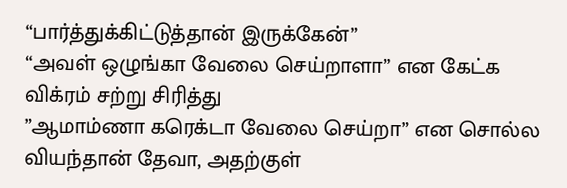“பார்த்துக்கிட்டுத்தான் இருக்கேன்”
“அவள் ஒழுங்கா வேலை செய்றாளா” என கேட்க விக்ரம் சற்று சிரித்து
”ஆமாம்ணா கரெக்டா வேலை செய்றா” என சொல்ல வியந்தான் தேவா, அதற்குள்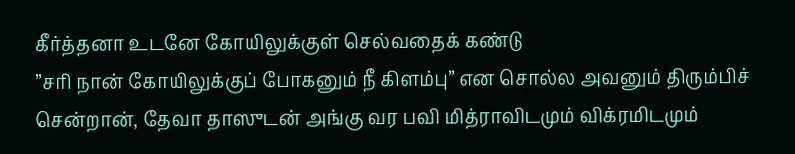கீர்த்தனா உடனே கோயிலுக்குள் செல்வதைக் கண்டு
”சரி நான் கோயிலுக்குப் போகனும் நீ கிளம்பு” என சொல்ல அவனும் திரும்பிச் சென்றான், தேவா தாஸுடன் அங்கு வர பவி மித்ராவிடமும் விக்ரமிடமும்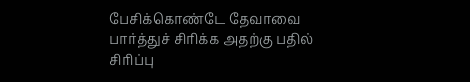பேசிக்கொண்டே தேவாவை பார்த்துச் சிரிக்க அதற்கு பதில் சிரிப்பு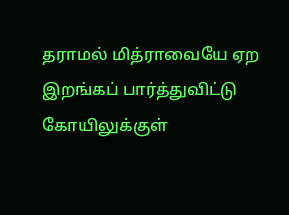தராமல் மித்ராவையே ஏற இறங்கப் பார்த்துவிட்டு கோயிலுக்குள்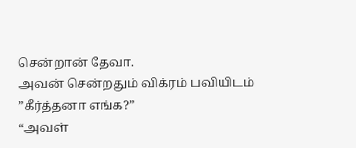சென்றான் தேவா.
அவன் சென்றதும் விக்ரம் பவியிடம்
”கீர்த்தனா எங்க?”
“அவள்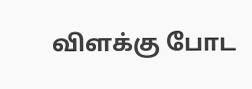விளக்கு போட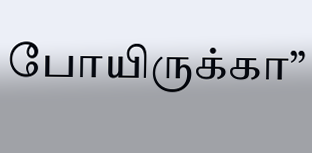போயிருக்கா”